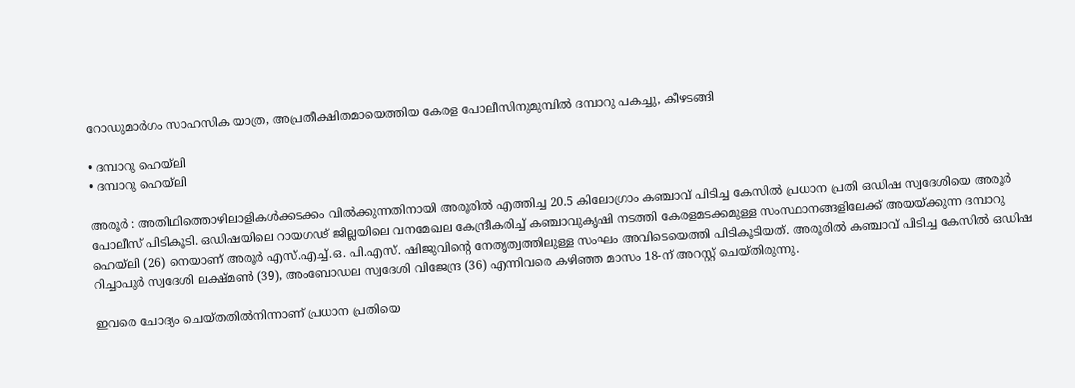റോഡുമാർഗം സാഹസിക യാത്ര, അപ്രതീക്ഷിതമായെത്തിയ കേരള പോലീസിനുമുമ്പിൽ ദമ്പാറു പകച്ചു, കീഴടങ്ങി

• ദമ്പാറു ഹെയ്‌ലി
• ദമ്പാറു ഹെയ്‌ലി

അരൂർ : അതിഥിത്തൊഴിലാളികൾക്കടക്കം വിൽക്കുന്നതിനായി അരൂരിൽ എത്തിച്ച 20.5 കിലോഗ്രാം കഞ്ചാവ് പിടിച്ച കേസിൽ പ്രധാന പ്രതി ഒഡിഷ സ്വദേശിയെ അരൂർ പോലീസ് പിടികൂടി. ഒഡിഷയിലെ റായഗഢ്‌ ജില്ലയിലെ വനമേഖല കേന്ദ്രീകരിച്ച് കഞ്ചാവുകൃഷി നടത്തി കേരളമടക്കമുള്ള സംസ്ഥാനങ്ങളിലേക്ക് അയയ്ക്കുന്ന ദമ്പാറു ഹെയ്‌ലി (26) നെയാണ് അരൂർ എസ്.എച്ച്.ഒ. പി.എസ്. ഷിജുവിന്റെ നേതൃത്വത്തിലുള്ള സംഘം അവിടെയെത്തി പിടികൂടിയത്. അരൂരിൽ കഞ്ചാവ് പിടിച്ച കേസിൽ ഒഡിഷ റിച്ചാപുർ സ്വദേശി ലക്ഷ്മൺ (39), അംബോഡല സ്വദേശി വിജേന്ദ്ര (36) എന്നിവരെ കഴിഞ്ഞ മാസം 18-ന് അറസ്റ്റ് ചെയ്തിരുന്നു.

ഇവരെ ചോദ്യം ചെയ്തതിൽനിന്നാണ് പ്രധാന പ്രതിയെ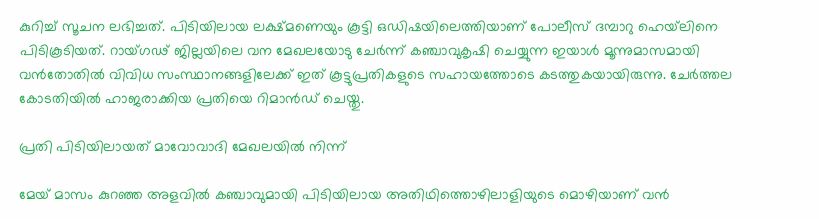കുറിച്ച് സൂചന ലഭിച്ചത്. പിടിയിലായ ലക്ഷ്മണെയും കൂട്ടി ഒഡിഷയിലെത്തിയാണ് പോലീസ് ദമ്പാറു ഹെയ്‌ലിനെ പിടികൂടിയത്. റായ്ഗഢ്‌ ജില്ലയിലെ വന മേഖലയോടു ചേർന്ന്‌ കഞ്ചാവുകൃഷി ചെയ്യുന്ന ഇയാൾ മൂന്നുമാസമായി വൻതോതിൽ വിവിധ സംസ്ഥാനങ്ങളിലേക്ക് ഇത് കൂട്ടുപ്രതികളുടെ സഹായത്തോടെ കടത്തുകയായിരുന്നു. ചേർത്തല കോടതിയിൽ ഹാജരാക്കിയ പ്രതിയെ റിമാൻഡ് ചെയ്തു.

പ്രതി പിടിയിലായത് മാവോവാദി മേഖലയിൽ നിന്ന്

മേയ് മാസം കുറഞ്ഞ അളവിൽ കഞ്ചാവുമായി പിടിയിലായ അതിഥിത്തൊഴിലാളിയുടെ മൊഴിയാണ് വൻ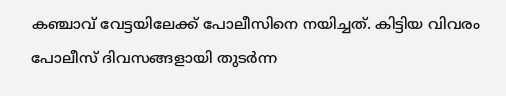കഞ്ചാവ് വേട്ടയിലേക്ക് പോലീസിനെ നയിച്ചത്. കിട്ടിയ വിവരം പോലീസ് ദിവസങ്ങളായി തുടർന്ന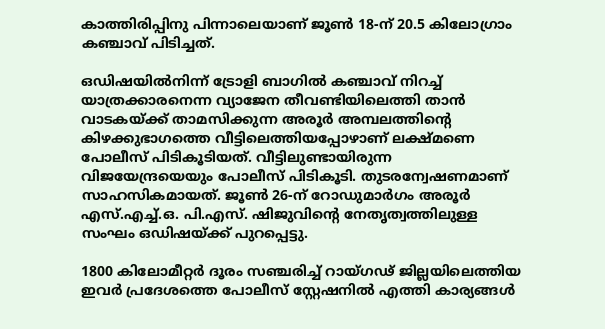കാത്തിരിപ്പിനു പിന്നാലെയാണ് ജൂൺ 18-ന് 20.5 കിലോഗ്രാം കഞ്ചാവ് പിടിച്ചത്.

ഒഡിഷയിൽനിന്ന്‌ ട്രോളി ബാഗിൽ കഞ്ചാവ് നിറച്ച് യാത്രക്കാരനെന്ന വ്യാജേന തീവണ്ടിയിലെത്തി താൻ വാടകയ്ക്ക് താമസിക്കുന്ന അരൂർ അമ്പലത്തിന്റെ കിഴക്കുഭാഗത്തെ വീട്ടിലെത്തിയപ്പോഴാണ് ലക്ഷ്മണെ പോലീസ് പിടികൂടിയത്. വീട്ടിലുണ്ടായിരുന്ന വിജയേന്ദ്രയെയും പോലീസ് പിടികൂടി. തുടരന്വേഷണമാണ് സാഹസികമായത്. ജൂൺ 26-ന് റോഡുമാർഗം അരൂർ എസ്.എച്ച്.ഒ. പി.എസ്. ഷിജുവിന്റെ നേതൃത്വത്തിലുള്ള സംഘം ഒഡിഷയ്ക്ക് പുറപ്പെട്ടു.

1800 കിലോമീറ്റർ ദൂരം സഞ്ചരിച്ച് റായ്ഗഢ്‌ ജില്ലയിലെത്തിയ ഇവർ പ്രദേശത്തെ പോലീസ് സ്റ്റേഷനിൽ എത്തി കാര്യങ്ങൾ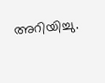അറിയിച്ചു.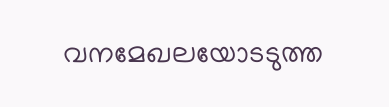വനമേഖലയോടടുത്ത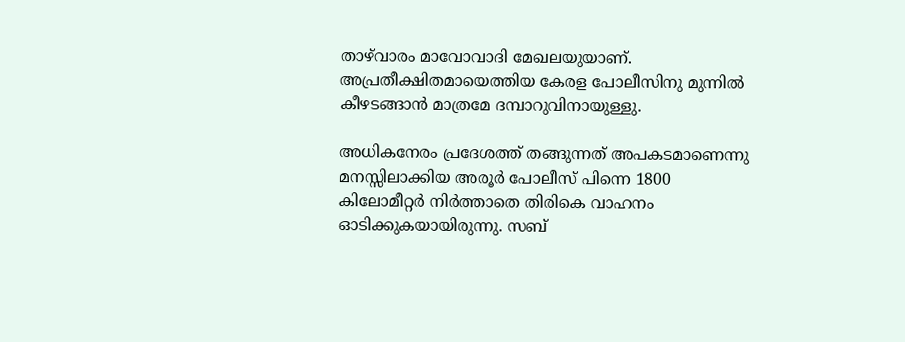താഴ്‌വാരം മാവോവാദി മേഖലയുയാണ്. അപ്രതീക്ഷിതമായെത്തിയ കേരള പോലീസിനു മുന്നിൽ കീഴടങ്ങാൻ മാത്രമേ ദമ്പാറുവിനായുള്ളു.

അധികനേരം പ്രദേശത്ത് തങ്ങുന്നത് അപകടമാണെന്നു മനസ്സിലാക്കിയ അരൂർ പോലീസ് പിന്നെ 1800 കിലോമീറ്റർ നിർത്താതെ തിരികെ വാഹനം ഓടിക്കുകയായിരുന്നു. സബ്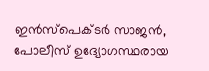ഇൻസ്പെക്ടർ സാജൻ, പോലീസ് ഉദ്യോഗസ്ഥരായ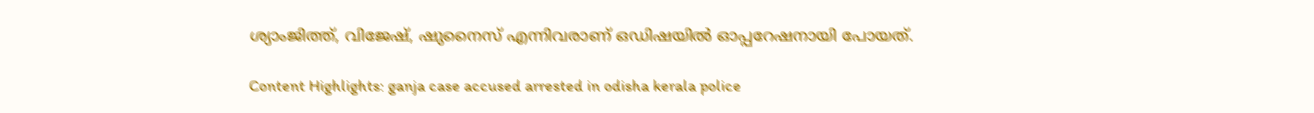ശ്യാംജിത്ത്, വിജേഷ്, ഷുനൈസ് എന്നിവരാണ് ഒഡിഷയിൽ ഓപ്പറേഷനായി പോയത്.

Content Highlights: ganja case accused arrested in odisha kerala police